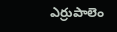ఎర్రుపాలెం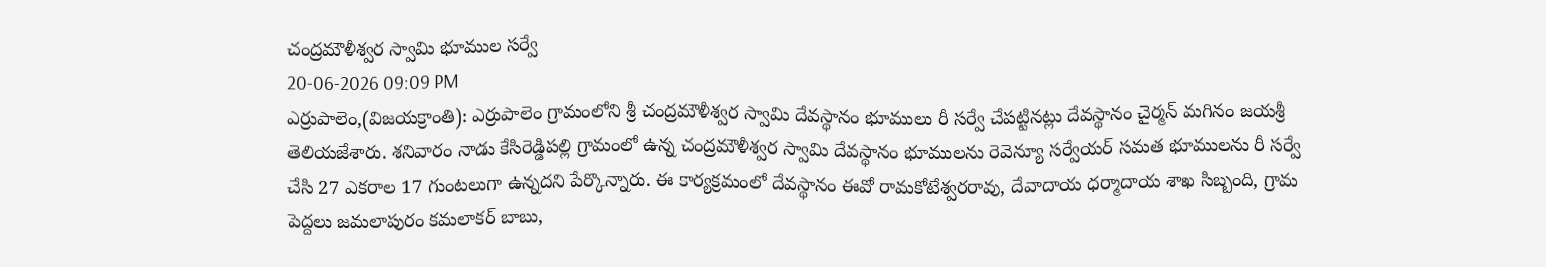చంద్రమౌళీశ్వర స్వామి భూముల సర్వే
20-06-2026 09:09 PM
ఎర్రుపాలెం,(విజయక్రాంతి): ఎర్రుపాలెం గ్రామంలోని శ్రీ చంద్రమౌళీశ్వర స్వామి దేవస్థానం భూములు రీ సర్వే చేపట్టినట్లు దేవస్థానం చైర్మన్ మగినం జయశ్రీ తెలియజేశారు. శనివారం నాడు కేసిరెడ్డిపల్లి గ్రామంలో ఉన్న చంద్రమౌళీశ్వర స్వామి దేవస్థానం భూములను రెవెన్యూ సర్వేయర్ సమత భూములను రీ సర్వే చేసి 27 ఎకరాల 17 గుంటలుగా ఉన్నదని పేర్కొన్నారు. ఈ కార్యక్రమంలో దేవస్థానం ఈవో రామకోటేశ్వరరావు, దేవాదాయ ధర్మాదాయ శాఖ సిబ్బంది, గ్రామ పెద్దలు జమలాపురం కమలాకర్ బాబు,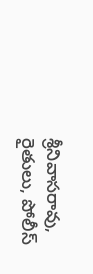శ్రీనివాసరావు, రైతులు, పోలీస్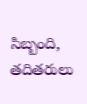సిబ్బంది, తదితరులు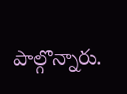పాల్గొన్నారు.